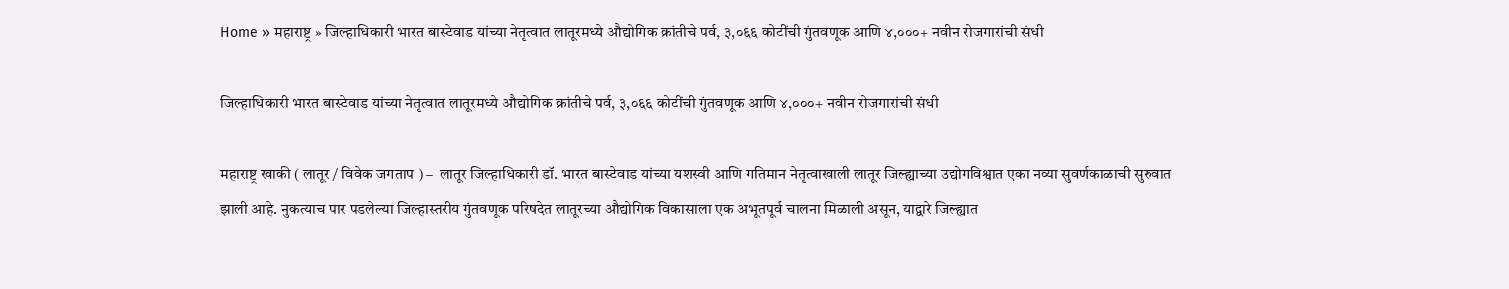Home » महाराष्ट्र » जिल्हाधिकारी भारत बास्टेवाड यांच्या नेतृत्वात लातूरमध्ये औद्योगिक क्रांतीचे पर्व, ३,०६६ कोटींची गुंतवणूक आणि ४,०००+ नवीन रोजगारांची संधी

जिल्हाधिकारी भारत बास्टेवाड यांच्या नेतृत्वात लातूरमध्ये औद्योगिक क्रांतीचे पर्व, ३,०६६ कोटींची गुंतवणूक आणि ४,०००+ नवीन रोजगारांची संधी

महाराष्ट्र खाकी ( लातूर / विवेक जगताप ) –  लातूर जिल्हाधिकारी डॉ. भारत बास्टेवाड यांच्या यशस्वी आणि गतिमान नेतृत्वाखाली लातूर जिल्ह्याच्या उद्योगविश्वात एका नव्या सुवर्णकाळाची सुरुवात झाली आहे. नुकत्याच पार पडलेल्या जिल्हास्तरीय गुंतवणूक परिषदेत लातूरच्या औद्योगिक विकासाला एक अभूतपूर्व चालना मिळाली असून, याद्वारे जिल्ह्यात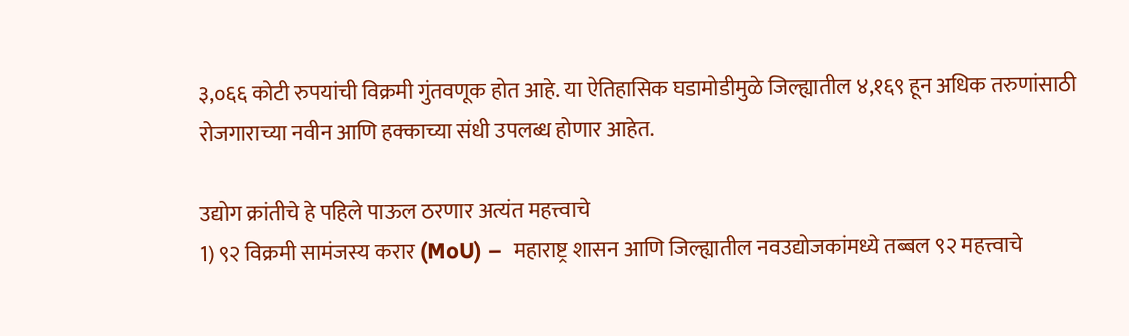३,०६६ कोटी रुपयांची विक्रमी गुंतवणूक होत आहे. या ऐतिहासिक घडामोडीमुळे जिल्ह्यातील ४,१६९ हून अधिक तरुणांसाठी रोजगाराच्या नवीन आणि हक्काच्या संधी उपलब्ध होणार आहेत.

उद्योग क्रांतीचे हे पहिले पाऊल ठरणार अत्यंत महत्त्वाचे
1) ९२ विक्रमी सामंजस्य करार (MoU) –  महाराष्ट्र शासन आणि जिल्ह्यातील नवउद्योजकांमध्ये तब्बल ९२ महत्त्वाचे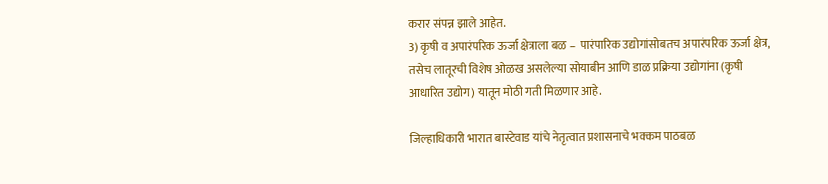करार संपन्न झाले आहेत.
3) कृषी व अपारंपरिक ऊर्जा क्षेत्राला बळ –  पारंपारिक उद्योगांसोबतच अपारंपरिक ऊर्जा क्षेत्र, तसेच लातूरची विशेष ओळख असलेल्या सोयाबीन आणि डाळ प्रक्रिया उद्योगांना (कृषी आधारित उद्योग) यातून मोठी गती मिळणार आहे.

जिल्हाधिकारी भारात बास्टेवाड यांचे नेतृत्वात प्रशासनाचे भक्कम पाठबळ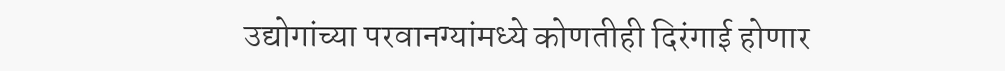उद्योगांच्या परवानग्यांमध्ये कोणतीही दिरंगाई होणार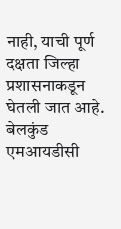नाही, याची पूर्ण दक्षता जिल्हा प्रशासनाकडून घेतली जात आहे. बेलकुंड एमआयडीसी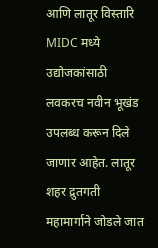आणि लातूर विस्तारि MIDC मध्ये उद्योजकांसाठी लवकरच नवीन भूखंड उपलब्ध करून दिले जाणार आहेत. लातूर शहर द्रुतगती महामार्गाने जोडले जात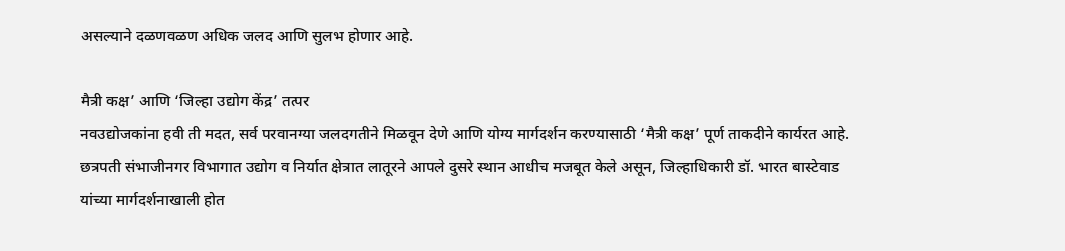असल्याने दळणवळण अधिक जलद आणि सुलभ होणार आहे.

मैत्री कक्ष’ आणि ‘जिल्हा उद्योग केंद्र’ तत्पर
नवउद्योजकांना हवी ती मदत, सर्व परवानग्या जलदगतीने मिळवून देणे आणि योग्य मार्गदर्शन करण्यासाठी ‘मैत्री कक्ष’ पूर्ण ताकदीने कार्यरत आहे. छत्रपती संभाजीनगर विभागात उद्योग व निर्यात क्षेत्रात लातूरने आपले दुसरे स्थान आधीच मजबूत केले असून, जिल्हाधिकारी डॉ. भारत बास्टेवाड यांच्या मार्गदर्शनाखाली होत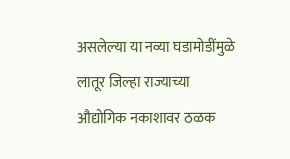असलेल्या या नव्या घडामोडींमुळे लातूर जिल्हा राज्याच्या औद्योगिक नकाशावर ठळक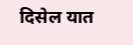दिसेल यात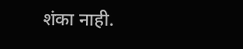शंका नाही.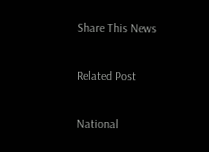Share This News

Related Post

National